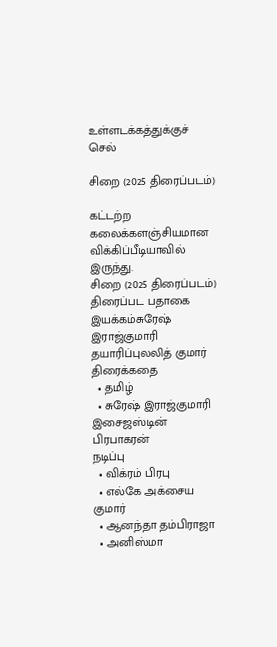உள்ளடக்கத்துக்குச் செல்

சிறை (2025 திரைப்படம்)

கட்டற்ற கலைக்களஞ்சியமான விக்கிப்பீடியாவில் இருந்து.
சிறை (2025 திரைப்படம்)
திரைப்பட பதாகை
இயக்கம்சுரேஷ் இராஜ்குமாரி
தயாரிப்புலலித் குமார்
திரைக்கதை
  • தமிழ்
  • சுரேஷ் இராஜ்குமாரி
இசைஜஸ்டின் பிரபாகரன்
நடிப்பு
  • விக்ரம் பிரபு
  • எல்கே அக்சைய குமார்
  • ஆனந்தா தம்பிராஜா
  • அனிஸ்மா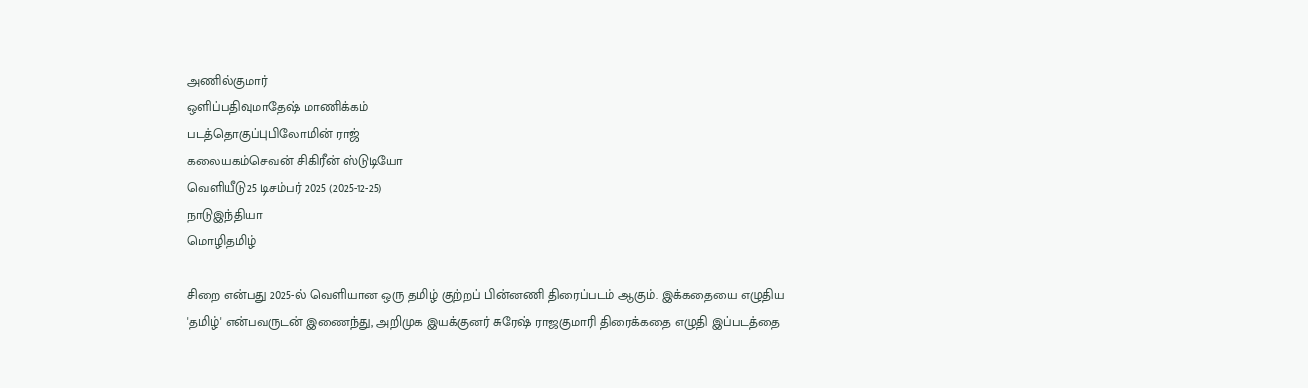அணில்குமார்
ஒளிப்பதிவுமாதேஷ் மாணிக்கம்
படத்தொகுப்புபிலோமின் ராஜ்
கலையகம்செவன் சிகிரீன் ஸ்டுடியோ
வெளியீடு25 டிசம்பர் 2025 (2025-12-25)
நாடுஇந்தியா
மொழிதமிழ்

சிறை என்பது 2025-ல் வெளியான ஒரு தமிழ் குற்றப் பின்னணி திரைப்படம் ஆகும். இக்கதையை எழுதிய 'தமிழ்' என்பவருடன் இணைந்து, அறிமுக இயக்குனர் சுரேஷ் ராஜகுமாரி திரைக்கதை எழுதி இப்படத்தை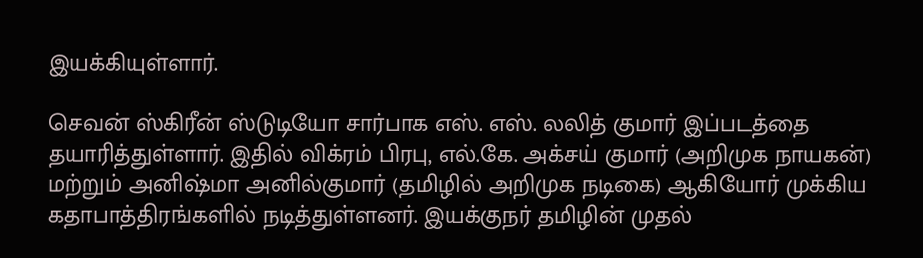இயக்கியுள்ளார்.

செவன் ஸ்கிரீன் ஸ்டுடியோ சார்பாக எஸ். எஸ். லலித் குமார் இப்படத்தை தயாரித்துள்ளார். இதில் விக்ரம் பிரபு, எல்.கே. அக்சய் குமார் (அறிமுக நாயகன்) மற்றும் அனிஷ்மா அனில்குமார் (தமிழில் அறிமுக நடிகை) ஆகியோர் முக்கிய கதாபாத்திரங்களில் நடித்துள்ளனர். இயக்குநர் தமிழின் முதல்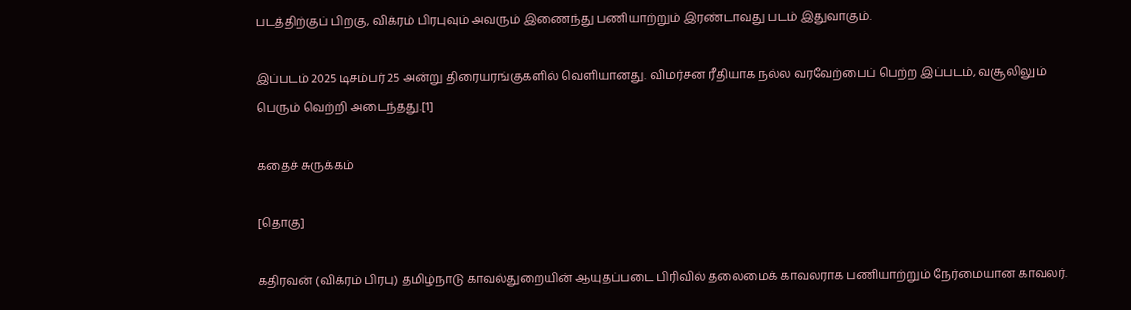படத்திற்குப் பிறகு, விக்ரம் பிரபுவும் அவரும் இணைந்து பணியாற்றும் இரண்டாவது படம் இதுவாகும்.

இப்படம் 2025 டிசம்பர் 25 அன்று திரையரங்குகளில் வெளியானது. விமர்சன ரீதியாக நல்ல வரவேற்பைப் பெற்ற இப்படம், வசூலிலும் பெரும் வெற்றி அடைந்தது.[1]

கதைச் சுருக்கம்

[தொகு]

கதிரவன் (விக்ரம் பிரபு) தமிழ்நாடு காவல்துறையின் ஆயுதப்படை பிரிவில் தலைமைக் காவலராக பணியாற்றும் நேர்மையான காவலர்.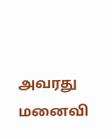அவரது மனைவி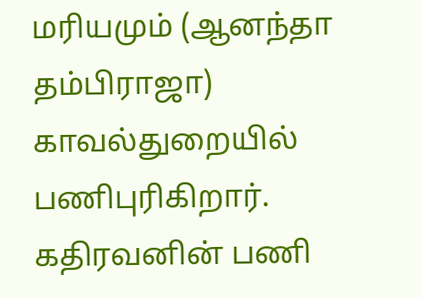மரியமும் (ஆனந்தா தம்பிராஜா) காவல்துறையில் பணிபுரிகிறார். கதிரவனின் பணி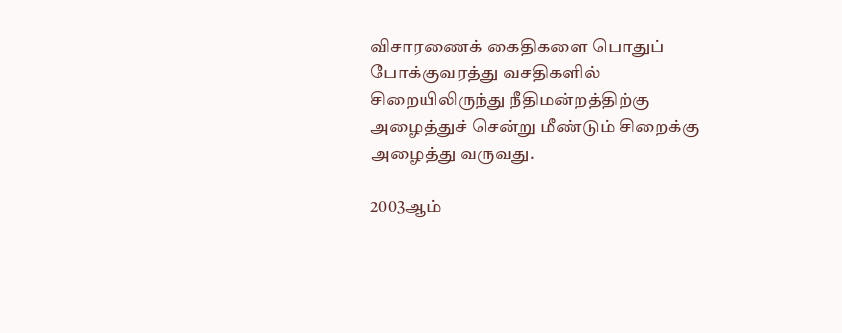விசாரணைக் கைதிகளை பொதுப் போக்குவரத்து வசதிகளில் சிறையிலிருந்து நீதிமன்றத்திற்கு அழைத்துச் சென்று மீண்டும் சிறைக்கு அழைத்து வருவது.

2003ஆம்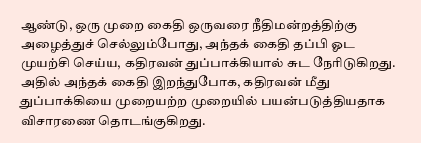ஆண்டு, ஒரு முறை கைதி ஒருவரை நீதிமன்றத்திற்கு அழைத்துச் செல்லும்போது, அந்தக் கைதி தப்பி ஓட முயற்சி செய்ய, கதிரவன் துப்பாக்கியால் சுட நேரிடுகிறது. அதில் அந்தக் கைதி இறந்துபோக, கதிரவன் மீது துப்பாக்கியை முறையற்ற முறையில் பயன்படுத்தியதாக விசாரணை தொடங்குகிறது.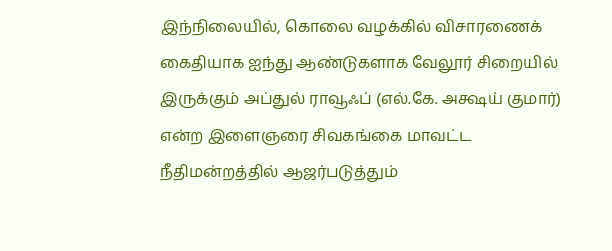இந்நிலையில், கொலை வழக்கில் விசாரணைக் கைதியாக ஐந்து ஆண்டுகளாக வேலூர் சிறையில் இருக்கும் அப்துல் ராவூஃப் (எல்.கே. அக்ஷய் குமார்) என்ற இளைஞரை சிவகங்கை மாவட்ட நீதிமன்றத்தில் ஆஜர்படுத்தும்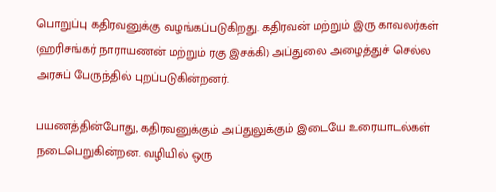பொறுப்பு கதிரவனுக்கு வழங்கப்படுகிறது. கதிரவன் மற்றும் இரு காவலர்கள் (ஹரிசங்கர் நாராயணன் மற்றும் ரகு இசக்கி) அப்துலை அழைத்துச் செல்ல அரசுப் பேருந்தில் புறப்படுகின்றனர்.

பயணத்தின்போது, கதிரவனுக்கும் அப்துலுக்கும் இடையே உரையாடல்கள் நடைபெறுகின்றன. வழியில் ஒரு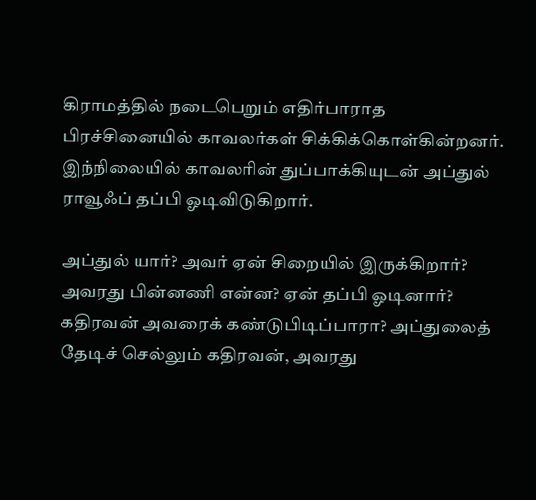கிராமத்தில் நடைபெறும் எதிர்பாராத பிரச்சினையில் காவலர்கள் சிக்கிக்கொள்கின்றனர். இந்நிலையில் காவலரின் துப்பாக்கியுடன் அப்துல் ராவூஃப் தப்பி ஓடிவிடுகிறார்.

அப்துல் யார்? அவர் ஏன் சிறையில் இருக்கிறார்? அவரது பின்னணி என்ன? ஏன் தப்பி ஓடினார்? கதிரவன் அவரைக் கண்டுபிடிப்பாரா? அப்துலைத் தேடிச் செல்லும் கதிரவன், அவரது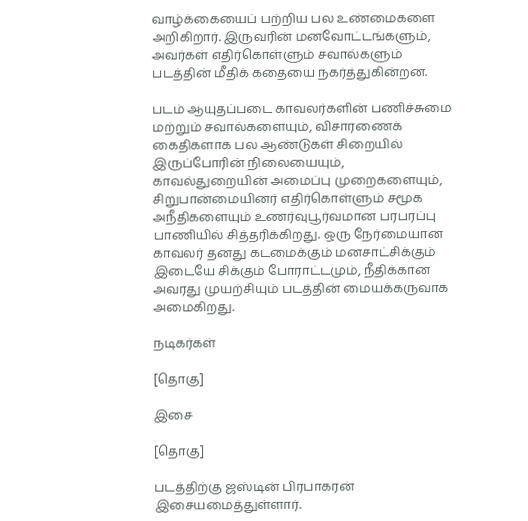வாழ்க்கையைப் பற்றிய பல உண்மைகளை அறிகிறார். இருவரின் மனவோட்டங்களும், அவர்கள் எதிர்கொள்ளும் சவால்களும் படத்தின் மீதிக் கதையை நகர்த்துகின்றன.

படம் ஆயுதப்படை காவலர்களின் பணிச்சுமை மற்றும் சவால்களையும், விசாரணைக் கைதிகளாக பல ஆண்டுகள் சிறையில் இருப்போரின் நிலையையும், காவல்துறையின் அமைப்பு முறைகளையும், சிறுபான்மையினர் எதிர்கொள்ளும் சமூக அநீதிகளையும் உணர்வுபூர்வமான பரபரப்பு பாணியில் சித்தரிக்கிறது. ஒரு நேர்மையான காவலர் தனது கடமைக்கும் மனசாட்சிக்கும் இடையே சிக்கும் போராட்டமும், நீதிக்கான அவரது முயற்சியும் படத்தின் மையக்கருவாக அமைகிறது.

நடிகர்கள்

[தொகு]

இசை

[தொகு]

படத்திற்கு ஜஸ்டின் பிரபாகரன் இசையமைத்துள்ளார்.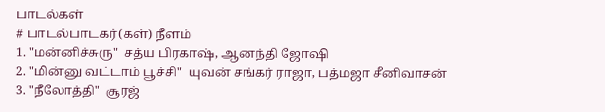பாடல்கள்
# பாடல்பாடகர்(கள்) நீளம்
1. "மன்னிச்சுரு"  சத்ய பிரகாஷ், ஆனந்தி ஜோஷி
2. "மின்னு வட்டாம் பூச்சி"  யுவன் சங்கர் ராஜா, பத்மஜா சீனிவாசன்
3. "நீலோத்தி"  சூரஜ்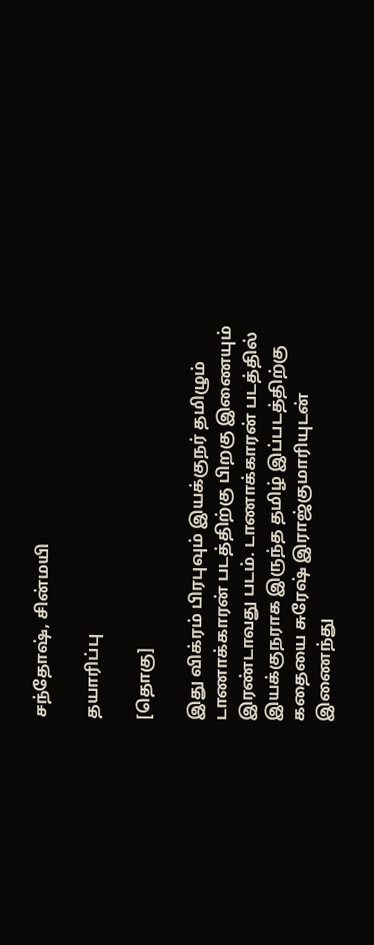சந்தோஷ், சின்மயி

தயாரிப்பு

[தொகு]

இது விக்ரம் பிரபுவும் இயக்குநர் தமிழும் டாணாக்காரன் படத்திற்கு பிறகு இணையும் இரண்டாவது படம். டாணாக்காரன் படத்தில் இயக்குநராக இருந்த தமிழ் இப்படத்திற்கு கதையை சுரேஷ் இராஜ்குமாரியுடன் இணைந்து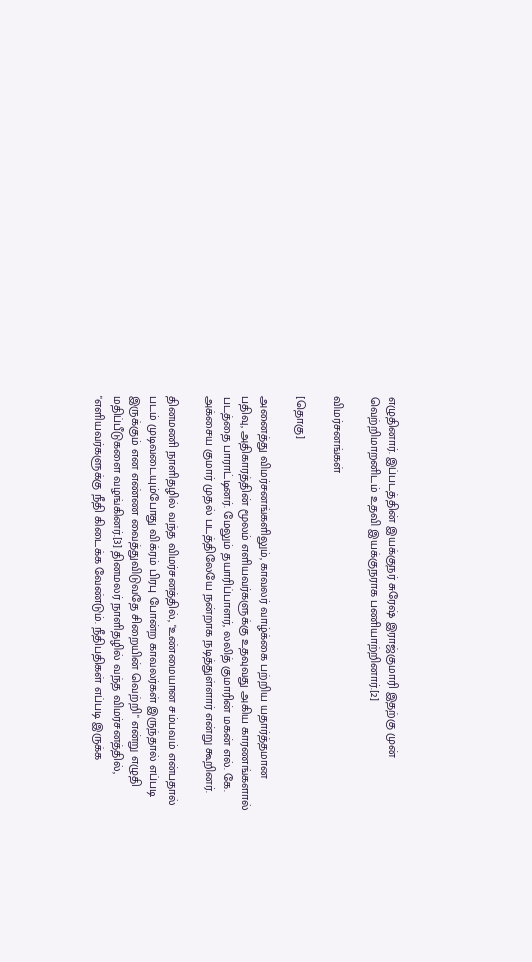எழுதினார். இப்படத்தின் இயக்குநர் சுரேஷ் இராஜ்குமாரி இதற்கு முன் வெற்றிமாறனிடம் உதவி இயக்குநராக பணியாற்றினார்.[2]

விமர்சனங்கள்

[தொகு]

அனைத்து விமர்சனங்களிலும், காவலர் வாழ்க்கை பற்றிய யதார்த்தமான பதிவு, அதிகாரத்தின் மூலம் எளியவர்களுக்கு உதவுவது அகிய காரணங்களால் படத்தை பாராட்டினர். மேலும் தயாரிப்பாளர், லலித் குமாரின் மகன் எல். கே. அக்சைய குமார் முதல் படத்திலேயே நன்றாக நடித்துள்ளார் என்று கூறினர்.

தினமணி நாளிதழில் வந்த விமர்சனத்தில், "உண்மையான சம்பவம் என்பதால் படம் முடிவடையும்போது விக்ரம் பிரபு போன்ற காவலர்கள் இருந்தால் எப்படி இருக்கும் என எண்ண வைத்துவிடுவதே சிறையின் வெற்றி" என்று எழுதி மதிப்பீடுகளை வழங்கினர்.[3] தினமலர் நாளிதழில் வந்த விமர்சனத்தில், "எளியவர்களுக்கு நீதி கிடைக்க வேண்டும். நீதிபதிகள் எப்படி இருக்க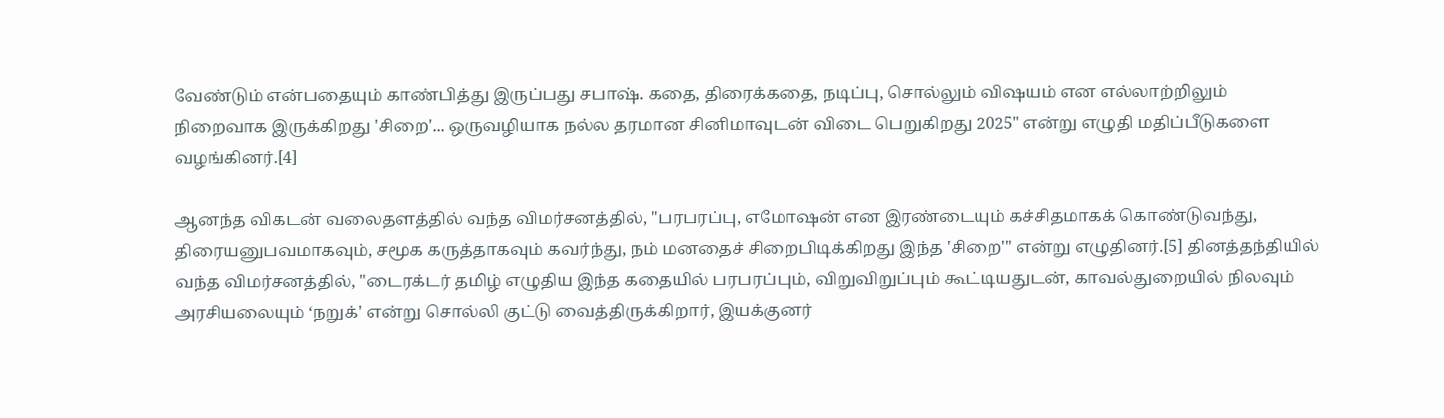வேண்டும் என்பதையும் காண்பித்து இருப்பது சபாஷ். கதை, திரைக்கதை, நடிப்பு, சொல்லும் விஷயம் என எல்லாற்றிலும் நிறைவாக இருக்கிறது 'சிறை'... ஒருவழியாக நல்ல தரமான சினிமாவுடன் விடை பெறுகிறது 2025" என்று எழுதி மதிப்பீடுகளை வழங்கினர்.[4]

ஆனந்த விகடன் வலைதளத்தில் வந்த விமர்சனத்தில், "பரபரப்பு, எமோஷன் என இரண்டையும் கச்சிதமாகக் கொண்டுவந்து, திரையனுபவமாகவும், சமூக கருத்தாகவும் கவர்ந்து, நம் மனதைச் சிறைபிடிக்கிறது இந்த 'சிறை'" என்று எழுதினர்.[5] தினத்தந்தியில் வந்த விமர்சனத்தில், "டைரக்டர் தமிழ் எழுதிய இந்த கதையில் பரபரப்பும், விறுவிறுப்பும் கூட்டியதுடன், காவல்துறையில் நிலவும் அரசியலையும் ‘நறுக்' என்று சொல்லி குட்டு வைத்திருக்கிறார், இயக்குனர்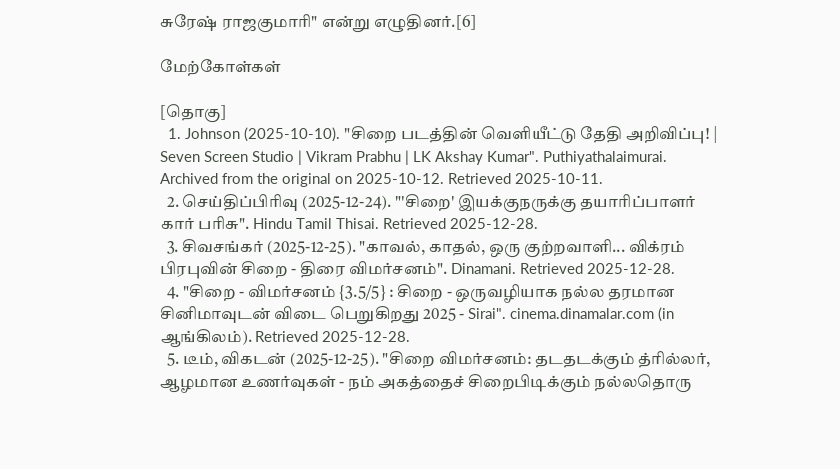சுரேஷ் ராஜகுமாரி" என்று எழுதினர்.[6]

மேற்கோள்கள்

[தொகு]
  1. Johnson (2025-10-10). "சிறை படத்தின் வெளியீட்டு தேதி அறிவிப்பு! | Seven Screen Studio | Vikram Prabhu | LK Akshay Kumar". Puthiyathalaimurai. Archived from the original on 2025-10-12. Retrieved 2025-10-11.
  2. செய்திப்பிரிவு (2025-12-24). "'சிறை' இயக்குநருக்கு தயாரிப்பாளர் கார் பரிசு". Hindu Tamil Thisai. Retrieved 2025-12-28.
  3. சிவசங்கர் (2025-12-25). "காவல், காதல், ஒரு குற்றவாளி... விக்ரம் பிரபுவின் சிறை - திரை விமர்சனம்". Dinamani. Retrieved 2025-12-28.
  4. "சிறை - விமர்சனம் {3.5/5} : சிறை - ஒருவழியாக நல்ல தரமான சினிமாவுடன் விடை பெறுகிறது 2025 - Sirai". cinema.dinamalar.com (in ஆங்கிலம்). Retrieved 2025-12-28.
  5. டீம், விகடன் (2025-12-25). "சிறை விமர்சனம்: தடதடக்கும் த்ரில்லர், ஆழமான உணர்வுகள் - நம் அகத்தைச் சிறைபிடிக்கும் நல்லதொரு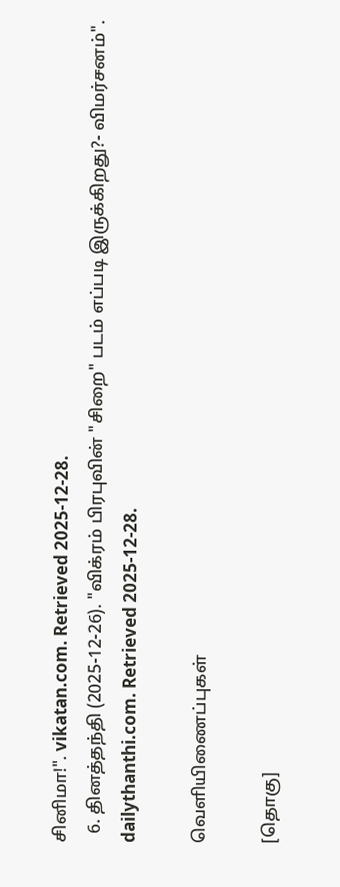சினிமா!". vikatan.com. Retrieved 2025-12-28.
  6. தினத்தந்தி (2025-12-26). "விக்ரம் பிரபுவின் "சிறை" படம் எப்படி இருக்கிறது?- விமர்சனம்". dailythanthi.com. Retrieved 2025-12-28.

வெளியிணைப்புகள்

[தொகு]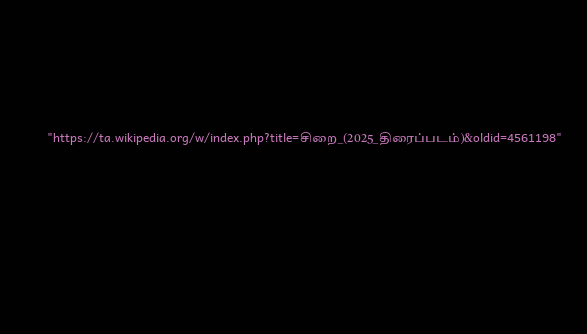"https://ta.wikipedia.org/w/index.php?title=சிறை_(2025_திரைப்படம்)&oldid=4561198"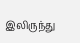இலிருந்து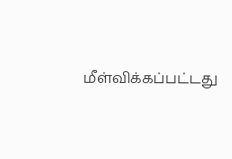மீள்விக்கப்பட்டது